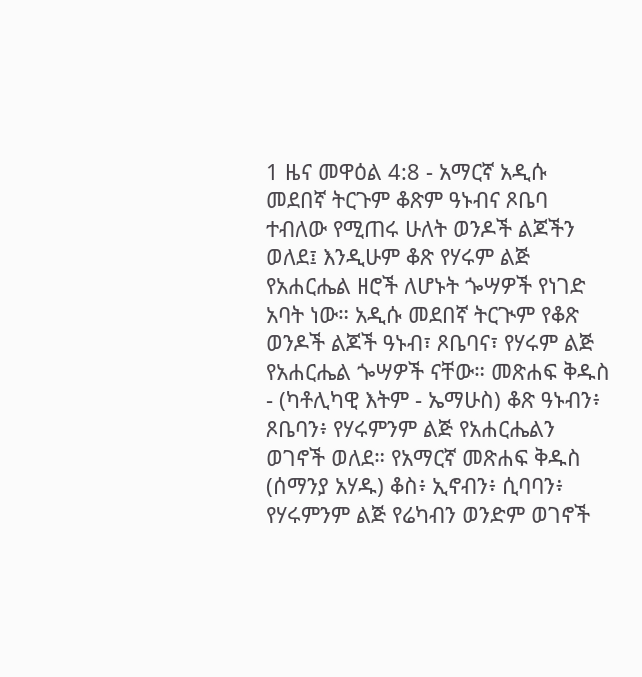1 ዜና መዋዕል 4:8 - አማርኛ አዲሱ መደበኛ ትርጉም ቆጽም ዓኑብና ጾቤባ ተብለው የሚጠሩ ሁለት ወንዶች ልጆችን ወለደ፤ እንዲሁም ቆጽ የሃሩም ልጅ የአሐርሔል ዘሮች ለሆኑት ጐሣዎች የነገድ አባት ነው። አዲሱ መደበኛ ትርጒም የቆጽ ወንዶች ልጆች ዓኑብ፣ ጾቤባና፣ የሃሩም ልጅ የአሐርሔል ጐሣዎች ናቸው። መጽሐፍ ቅዱስ - (ካቶሊካዊ እትም - ኤማሁስ) ቆጽ ዓኑብን፥ ጾቤባን፥ የሃሩምንም ልጅ የአሐርሔልን ወገኖች ወለደ። የአማርኛ መጽሐፍ ቅዱስ (ሰማንያ አሃዱ) ቆስ፥ ኢኖብን፥ ሲባባን፥ የሃሩምንም ልጅ የሬካብን ወንድም ወገኖች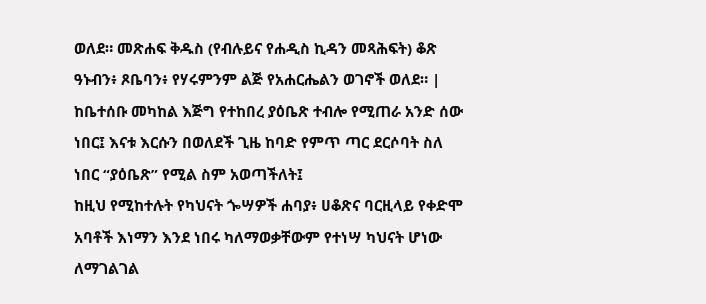ወለደ። መጽሐፍ ቅዱስ (የብሉይና የሐዲስ ኪዳን መጻሕፍት) ቆጽ ዓኑብን፥ ጾቤባን፥ የሃሩምንም ልጅ የአሐርሔልን ወገኖች ወለደ። |
ከቤተሰቡ መካከል እጅግ የተከበረ ያዕቤጽ ተብሎ የሚጠራ አንድ ሰው ነበር፤ እናቱ እርሱን በወለደች ጊዜ ከባድ የምጥ ጣር ደርሶባት ስለ ነበር “ያዕቤጽ” የሚል ስም አወጣችለት፤
ከዚህ የሚከተሉት የካህናት ጐሣዎች ሐባያ፥ ሀቆጽና ባርዚላይ የቀድሞ አባቶች እነማን እንደ ነበሩ ካለማወቃቸውም የተነሣ ካህናት ሆነው ለማገልገል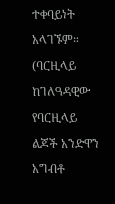ተቀባይነት አላገኙም። (ባርዚላይ ከገለዓዳዊው የባርዚላይ ልጆች አንድዋን አግብቶ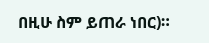በዚሁ ስም ይጠራ ነበር)።